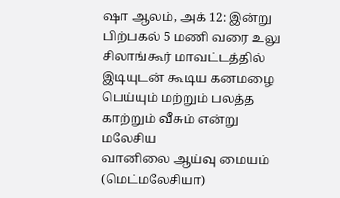ஷா ஆலம், அக் 12: இன்று பிற்பகல் 5 மணி வரை உலு சிலாங்கூர் மாவட்டத்தில்
இடியுடன் கூடிய கனமழை பெய்யும் மற்றும் பலத்த காற்றும் வீசும் என்று மலேசிய
வானிலை ஆய்வு மையம் (மெட்மலேசியா)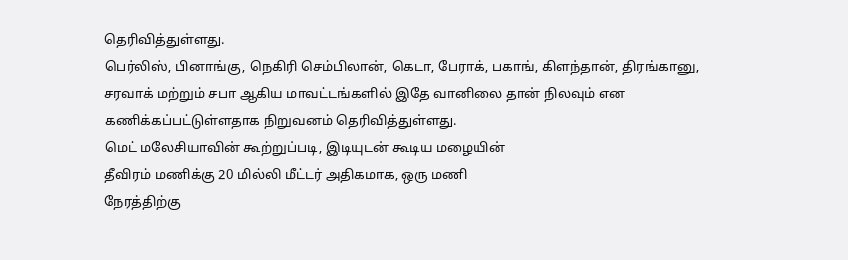தெரிவித்துள்ளது.
பெர்லிஸ், பினாங்கு, நெகிரி செம்பிலான், கெடா, பேராக், பகாங், கிளந்தான், திரங்கானு,
சரவாக் மற்றும் சபா ஆகிய மாவட்டங்களில் இதே வானிலை தான் நிலவும் என
கணிக்கப்பட்டுள்ளதாக நிறுவனம் தெரிவித்துள்ளது.
மெட் மலேசியாவின் கூற்றுப்படி, இடியுடன் கூடிய மழையின்
தீவிரம் மணிக்கு 20 மில்லி மீட்டர் அதிகமாக, ஒரு மணி
நேரத்திற்கு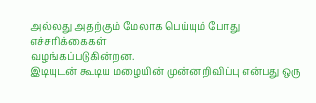அல்லது அதற்கும் மேலாக பெய்யும் போது எச்சரிக்கைகள்
வழங்கப்படுகின்றன.
இடியுடன் கூடிய மழையின் முன்னறிவிப்பு என்பது ஒரு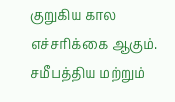குறுகிய கால
எச்சரிக்கை ஆகும்.
சமீபத்திய மற்றும்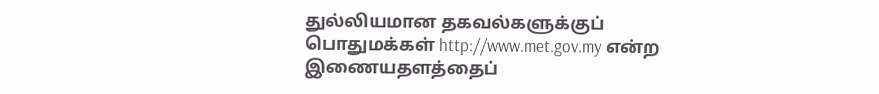துல்லியமான தகவல்களுக்குப்
பொதுமக்கள் http://www.met.gov.my என்ற இணையதளத்தைப்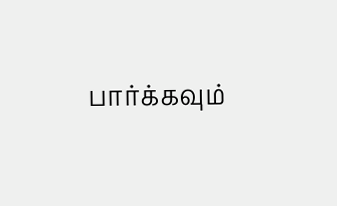பார்க்கவும்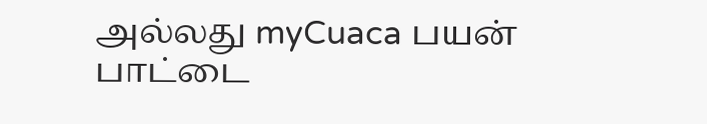அல்லது myCuaca பயன் பாட்டை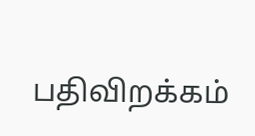பதிவிறக்கம்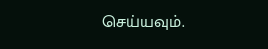செய்யவும்.